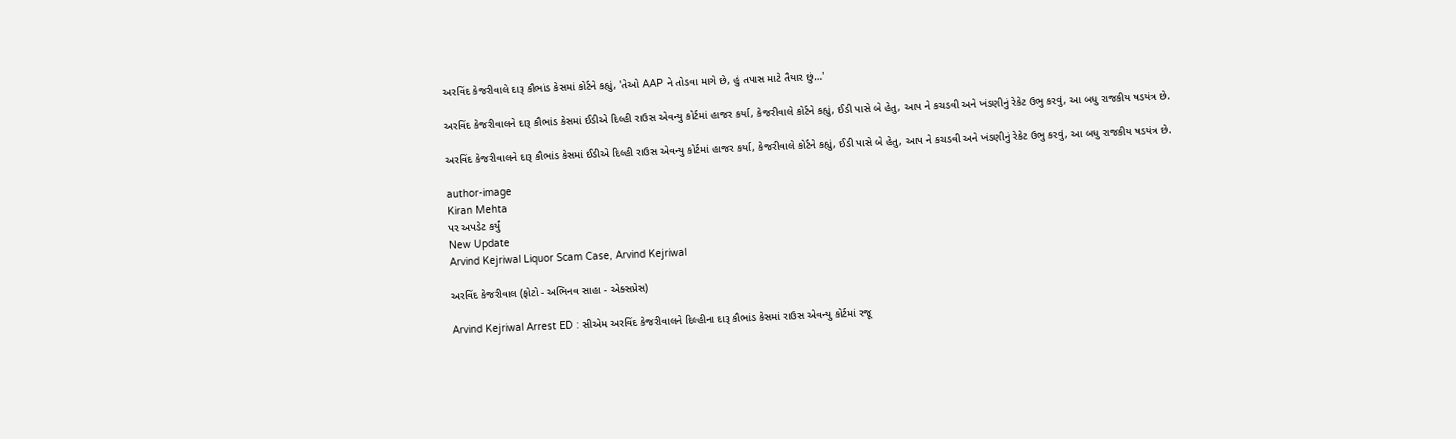અરવિંદ કેજરીવાલે દારૂ કૌભાંડ કેસમાં કોર્ટને કહ્યું, 'તેઓ AAP ને તોડવા માગે છે, હું તપાસ માટે તૈયાર છું…'

અરવિંદ કેજરીવાલને દારૂ કૌભાંડ કેસમાં ઈડીએ દિલ્હી રાઉસ એવન્યુ કોર્ટમાં હાજર કર્યા, કેજરીવાલે કોર્ટને કહ્યું, ઈડી પાસે બે હેતુ, આપ ને કચડવી અને ખંડણીનું રેકેટ ઉભુ કરવું, આ બધુ રાજકીય ષડયંત્ર છે.

અરવિંદ કેજરીવાલને દારૂ કૌભાંડ કેસમાં ઈડીએ દિલ્હી રાઉસ એવન્યુ કોર્ટમાં હાજર કર્યા, કેજરીવાલે કોર્ટને કહ્યું, ઈડી પાસે બે હેતુ, આપ ને કચડવી અને ખંડણીનું રેકેટ ઉભુ કરવું, આ બધુ રાજકીય ષડયંત્ર છે.

author-image
Kiran Mehta
પર અપડેટ કર્યું
New Update
Arvind Kejriwal Liquor Scam Case, Arvind Kejriwal

અરવિંદ કેજરીવાલ (ફોટો - અભિનવ સાહા - એક્સપ્રેસ)

Arvind Kejriwal Arrest ED : સીએમ અરવિંદ કેજરીવાલને દિલ્હીના દારૂ કૌભાંડ કેસમાં રાઉસ એવન્યુ કોર્ટમાં રજૂ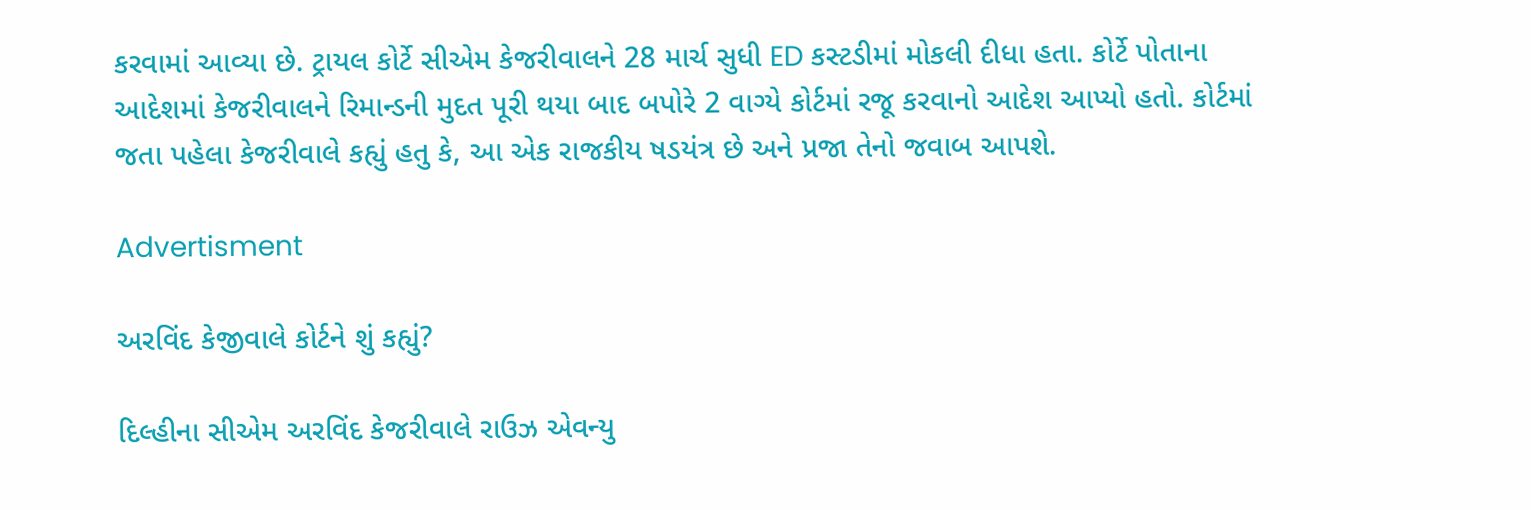કરવામાં આવ્યા છે. ટ્રાયલ કોર્ટે સીએમ કેજરીવાલને 28 માર્ચ સુધી ED કસ્ટડીમાં મોકલી દીધા હતા. કોર્ટે પોતાના આદેશમાં કેજરીવાલને રિમાન્ડની મુદત પૂરી થયા બાદ બપોરે 2 વાગ્યે કોર્ટમાં રજૂ કરવાનો આદેશ આપ્યો હતો. કોર્ટમાં જતા પહેલા કેજરીવાલે કહ્યું હતુ કે, આ એક રાજકીય ષડયંત્ર છે અને પ્રજા તેનો જવાબ આપશે.

Advertisment

અરવિંદ કેજીવાલે કોર્ટને શું કહ્યું?

દિલ્હીના સીએમ અરવિંદ કેજરીવાલે રાઉઝ એવન્યુ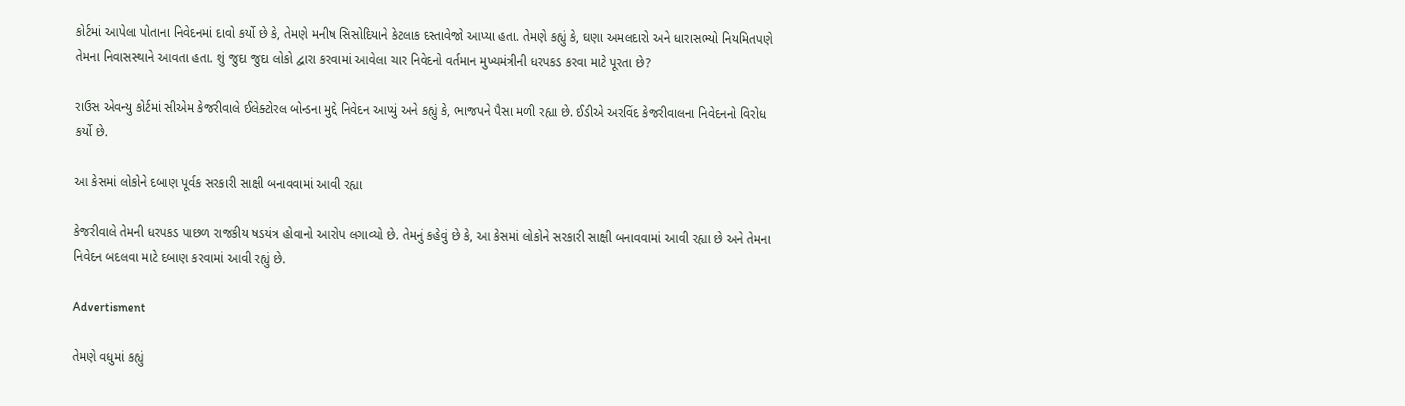કોર્ટમાં આપેલા પોતાના નિવેદનમાં દાવો કર્યો છે કે, તેમણે મનીષ સિસોદિયાને કેટલાક દસ્તાવેજો આપ્યા હતા. તેમણે કહ્યું કે, ઘણા અમલદારો અને ધારાસભ્યો નિયમિતપણે તેમના નિવાસસ્થાને આવતા હતા. શું જુદા જુદા લોકો દ્વારા કરવામાં આવેલા ચાર નિવેદનો વર્તમાન મુખ્યમંત્રીની ધરપકડ કરવા માટે પૂરતા છે?

રાઉસ એવન્યુ કોર્ટમાં સીએમ કેજરીવાલે ઈલેક્ટોરલ બોન્ડના મુદ્દે નિવેદન આપ્યું અને કહ્યું કે, ભાજપને પૈસા મળી રહ્યા છે. ઈડીએ અરવિંદ કેજરીવાલના નિવેદનનો વિરોધ કર્યો છે.

આ કેસમાં લોકોને દબાણ પૂર્વક સરકારી સાક્ષી બનાવવામાં આવી રહ્યા

કેજરીવાલે તેમની ધરપકડ પાછળ રાજકીય ષડયંત્ર હોવાનો આરોપ લગાવ્યો છે. તેમનું કહેવું છે કે, આ કેસમાં લોકોને સરકારી સાક્ષી બનાવવામાં આવી રહ્યા છે અને તેમના નિવેદન બદલવા માટે દબાણ કરવામાં આવી રહ્યું છે.

Advertisment

તેમણે વધુમાં કહ્યું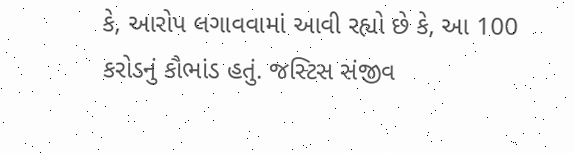કે, આરોપ લગાવવામાં આવી રહ્યો છે કે, આ 100 કરોડનું કૌભાંડ હતું. જસ્ટિસ સંજીવ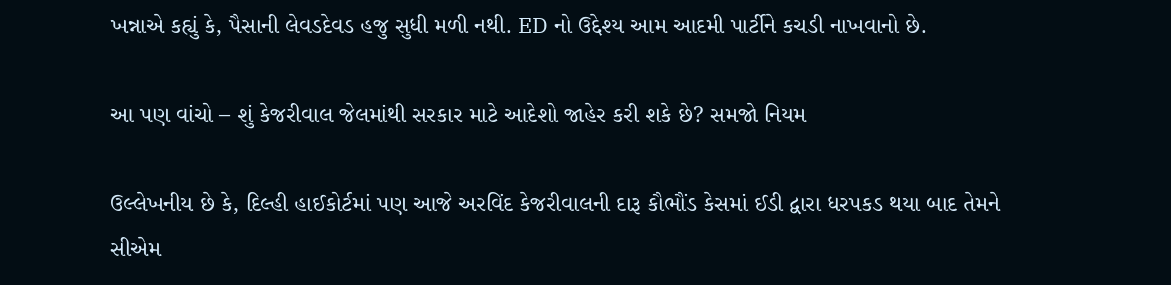ખન્નાએ કહ્યું કે, પૈસાની લેવડદેવડ હજુ સુધી મળી નથી. ED નો ઉદ્દેશ્ય આમ આદમી પાર્ટીને કચડી નાખવાનો છે.

આ પણ વાંચો – શું કેજરીવાલ જેલમાંથી સરકાર માટે આદેશો જાહેર કરી શકે છે? સમજો નિયમ

ઉલ્લેખનીય છે કે, દિલ્હી હાઈકોર્ટમાં પણ આજે અરવિંદ કેજરીવાલની દારૂ કૌભૌંડ કેસમાં ઈડી દ્વારા ધરપકડ થયા બાદ તેમને સીએમ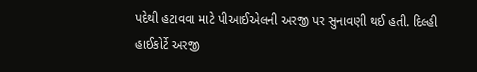પદેથી હટાવવા માટે પીઆઈએલની અરજી પર સુનાવણી થઈ હતી. દિલ્હી હાઈકોર્ટે અરજી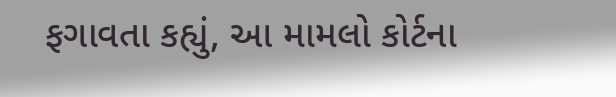ફગાવતા કહ્યું, આ મામલો કોર્ટના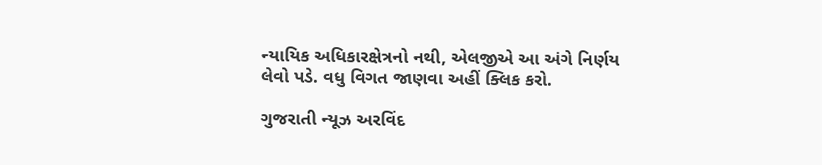ન્યાયિક અધિકારક્ષેત્રનો નથી, એલજીએ આ અંગે નિર્ણય લેવો પડે. વધુ વિગત જાણવા અહીં ક્લિક કરો.

ગુજરાતી ન્યૂઝ અરવિંદ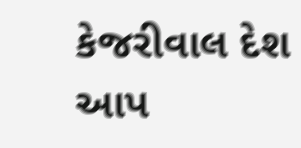કેજરીવાલ દેશ આપ